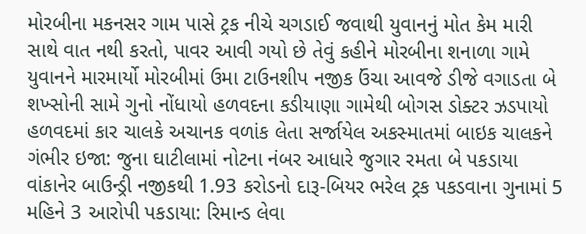મોરબીના મકનસર ગામ પાસે ટ્રક નીચે ચગડાઈ જવાથી યુવાનનું મોત કેમ મારી સાથે વાત નથી કરતો, પાવર આવી ગયો છે તેવું કહીને મોરબીના શનાળા ગામે યુવાનને મારમાર્યો મોરબીમાં ઉમા ટાઉનશીપ નજીક ઉંચા આવજે ડીજે વગાડતા બે શખ્સોની સામે ગુનો નોંધાયો હળવદના કડીયાણા ગામેથી બોગસ ડોક્ટર ઝડપાયો હળવદમાં કાર ચાલકે અચાનક વળાંક લેતા સર્જાયેલ અકસ્માતમાં બાઇક ચાલકને ગંભીર ઇજા: જુના ઘાટીલામાં નોટના નંબર આધારે જુગાર રમતા બે પકડાયા વાંકાનેર બાઉન્ડ્રી નજીકથી 1.93 કરોડનો દારૂ-બિયર ભરેલ ટ્રક પકડવાના ગુનામાં 5 મહિને 3 આરોપી પકડાયા: રિમાન્ડ લેવા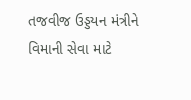તજવીજ ઉડ્ડયન મંત્રીને વિમાની સેવા માટે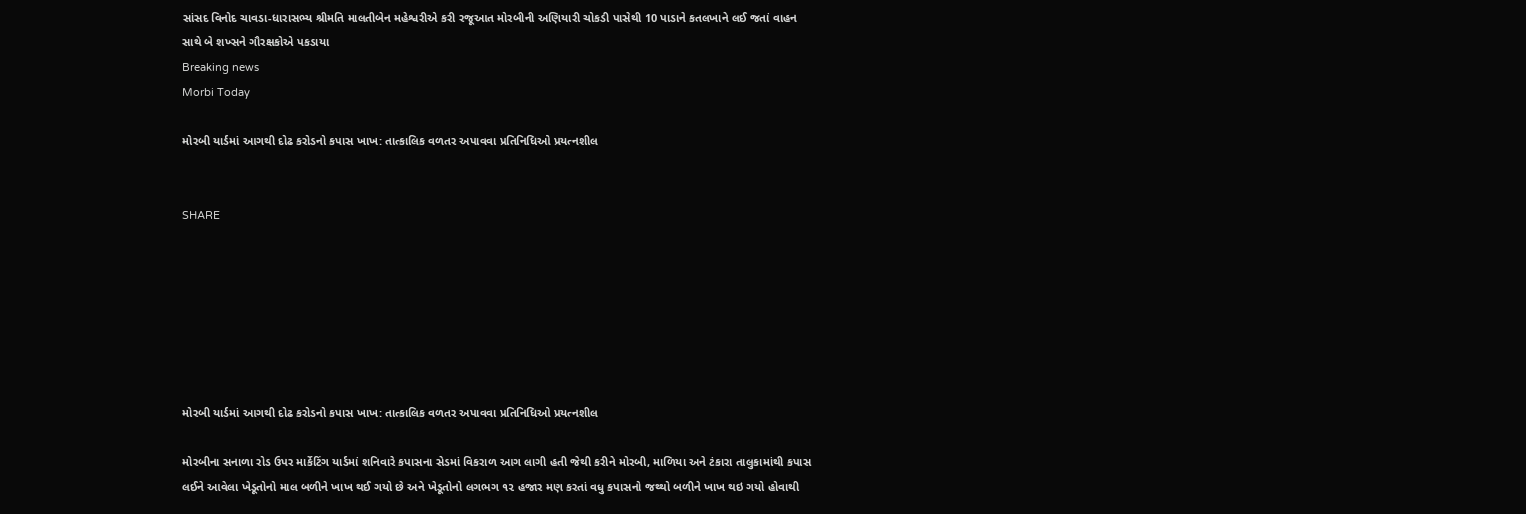સાંસદ વિનોદ ચાવડા-ધારાસભ્ય શ્રીમતિ માલતીબેન મહેશ્વરીએ કરી રજૂઆત મોરબીની અણિયારી ચોકડી પાસેથી 10 પાડાને કતલખાને લઈ જતાં વાહન સાથે બે શખ્સને ગૌરક્ષકોએ પકડાયા
Breaking news
Morbi Today

મોરબી યાર્ડમાં આગથી દોઢ કરોડનો કપાસ ખાખ: તાત્કાલિક વળતર અપાવવા પ્રતિનિધિઓ પ્રયત્નશીલ


SHARE







મોરબી યાર્ડમાં આગથી દોઢ કરોડનો કપાસ ખાખ: તાત્કાલિક વળતર અપાવવા પ્રતિનિધિઓ પ્રયત્નશીલ

મોરબીના સનાળા રોડ ઉપર માર્કેટિંગ યાર્ડમાં શનિવારે કપાસના સેડમાં વિકરાળ આગ લાગી હતી જેથી કરીને મોરબી, માળિયા અને ટંકારા તાલુકામાંથી કપાસ લઈને આવેલા ખેડૂતોનો માલ બળીને ખાખ થઈ ગયો છે અને ખેડૂતોનો લગભગ ૧૨ હજાર મણ કરતાં વધુ કપાસનો જથ્થો બળીને ખાખ થઇ ગયો હોવાથી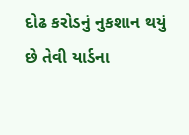દોઢ કરોડનું નુકશાન થયું છે તેવી યાર્ડના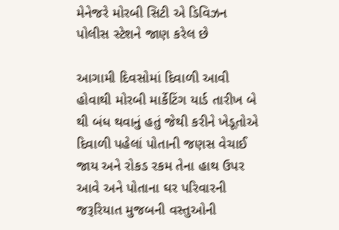મેનેજરે મોરબી સિટી એ ડિવિઝન પોલીસ સ્ટેશને જાણ કરેલ છે

આગામી દિવસોમાં દિવાળી આવી હોવાથી મોરબી માર્કેટિંગ યાર્ડ તારીખ બે થી બંધ થવાનું હતું જેથી કરીને ખેડૂતોએ દિવાળી પહેલાં પોતાની જણસ વેચાઈ જાય અને રોકડ રકમ તેના હાથ ઉપર આવે અને પોતાના ઘર પરિવારની જરૂરિયાત મુજબની વસ્તુઓની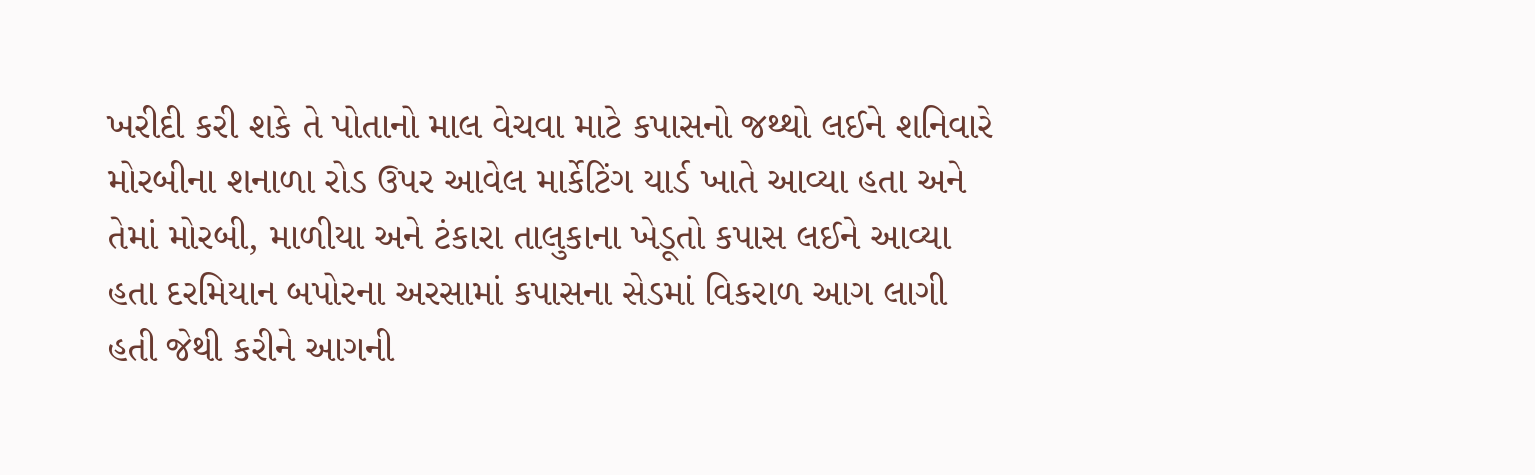ખરીદી કરી શકે તે પોતાનો માલ વેચવા માટે કપાસનો જથ્થો લઈને શનિવારે મોરબીના શનાળા રોડ ઉપર આવેલ માર્કેટિંગ યાર્ડ ખાતે આવ્યા હતા અને તેમાં મોરબી, માળીયા અને ટંકારા તાલુકાના ખેડૂતો કપાસ લઈને આવ્યા હતા દરમિયાન બપોરના અરસામાં કપાસના સેડમાં વિકરાળ આગ લાગી હતી જેથી કરીને આગની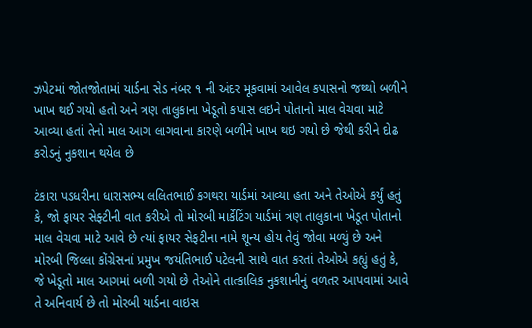ઝપેટમાં જોતજોતામાં યાર્ડના સેડ નંબર ૧ ની અંદર મૂકવામાં આવેલ કપાસનો જથ્થો બળીને ખાખ થઈ ગયો હતો અને ત્રણ તાલુકાના ખેડૂતો કપાસ લઇને પોતાનો માલ વેચવા માટે આવ્યા હતાં તેનો માલ આગ લાગવાના કારણે બળીને ખાખ થઇ ગયો છે જેથી કરીને દોઢ કરોડનું નુકશાન થયેલ છે

ટંકારા પડધરીના ધારાસભ્ય લલિતભાઈ કગથરા યાર્ડમાં આવ્યા હતા અને તેઓએ કર્યું હતું કે, જો ફાયર સેફ્ટીની વાત કરીએ તો મોરબી માર્કેટિંગ યાર્ડમાં ત્રણ તાલુકાના ખેડૂત પોતાનો માલ વેચવા માટે આવે છે ત્યાં ફાયર સેફટીના નામે શૂન્ય હોય તેવું જોવા મળ્યું છે અને મોરબી જિલ્લા કોંગ્રેસનાં પ્રમુખ જયંતિભાઈ પટેલની સાથે વાત કરતાં તેઓએ કહ્યું હતું કે, જે ખેડૂતો માલ આગમાં બળી ગયો છે તેઓને તાત્કાલિક નુકશાનીનું વળતર આપવામાં આવે તે અનિવાર્ય છે તો મોરબી યાર્ડના વાઇસ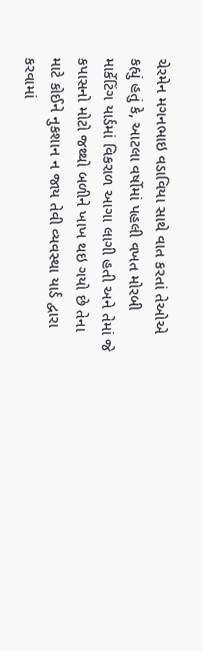ચેરમેન મગનભાઇ વડાવિયા સાથે વાત કરતાં તેઓએ કહ્યું હતું કે, આટલા વર્ષોમાં પહલી વખત મોરબી માર્કેટિંગ યાર્ડમાં વિકરાળ આગા લાગી હતી અને તેમાં જે કપાસનો મોટો જથ્થો બળીને ખાખ થઇ ગયો છે તેના માટે કોઈને નુકશાન ન જાય તેવી વ્યવસ્થા યાર્ડ દ્વારા કરવામાં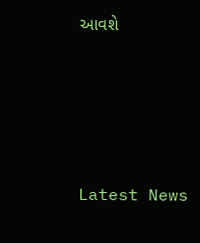આવશે






Latest News